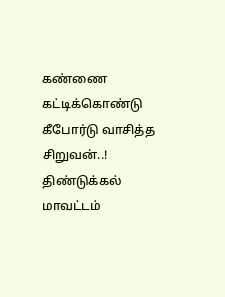கண்ணை கட்டிக்கொண்டு கீபோர்டு வாசித்த சிறுவன்..!
திண்டுக்கல் மாவட்டம்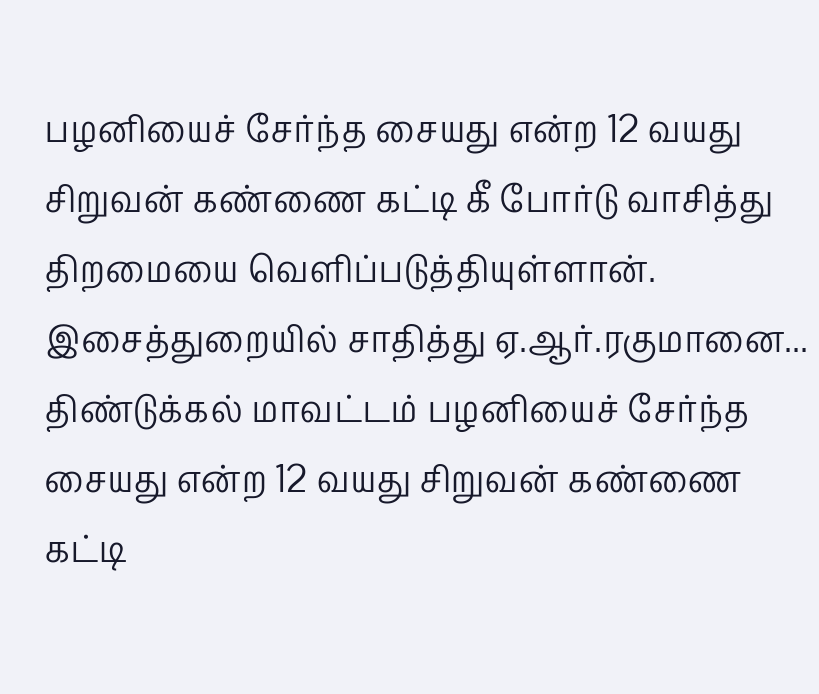பழனியைச் சேர்ந்த சையது என்ற 12 வயது சிறுவன் கண்ணை கட்டி கீ போர்டு வாசித்து திறமையை வெளிப்படுத்தியுள்ளான். இசைத்துறையில் சாதித்து ஏ.ஆர்.ரகுமானை...
திண்டுக்கல் மாவட்டம் பழனியைச் சேர்ந்த சையது என்ற 12 வயது சிறுவன் கண்ணை கட்டி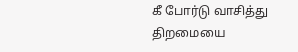கீ போர்டு வாசித்து திறமையை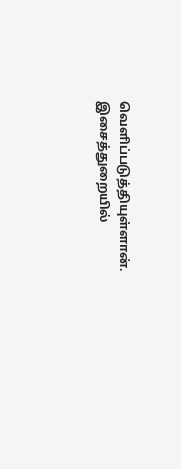வெளிப்படுத்தியுள்ளான். இசைத்துறையில்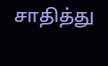சாதித்து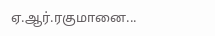ஏ.ஆர்.ரகுமானை...